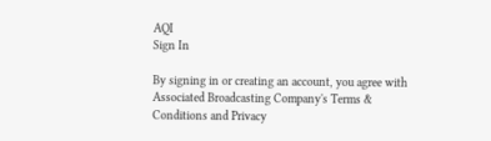AQI
Sign In

By signing in or creating an account, you agree with Associated Broadcasting Company's Terms & Conditions and Privacy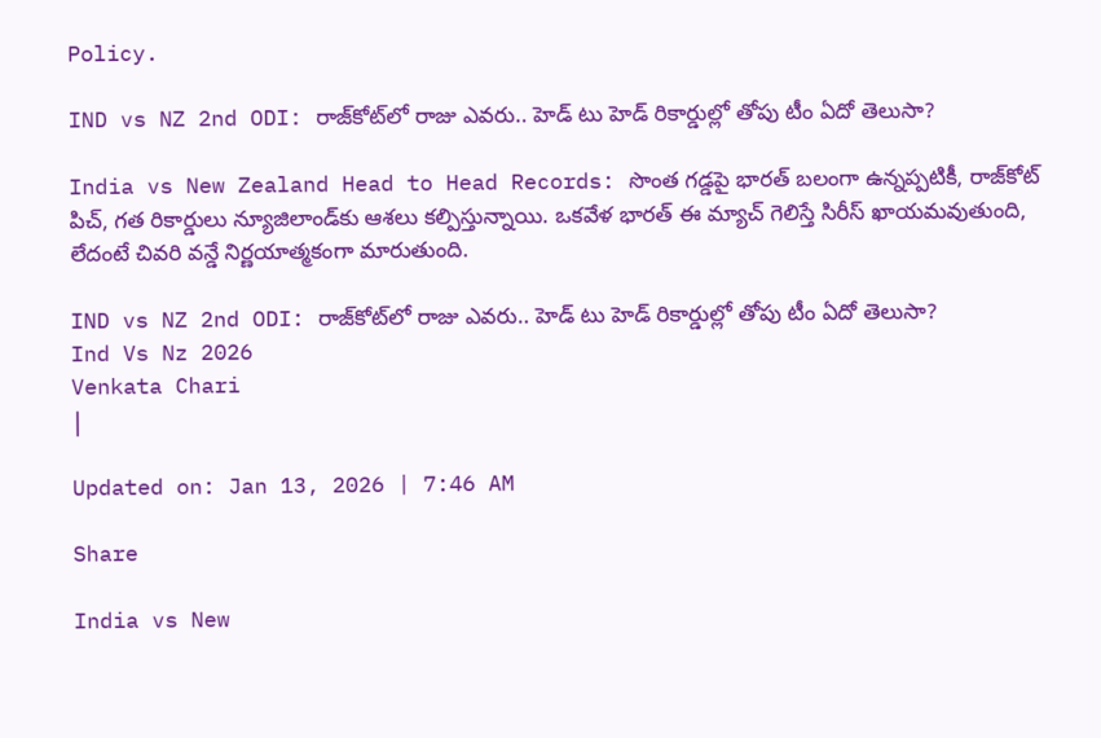Policy.

IND vs NZ 2nd ODI: రాజ్‌కోట్‌లో రాజు ఎవరు.. హెడ్ టు హెడ్ రికార్డుల్లో తోపు టీం ఏదో తెలుసా?

India vs New Zealand Head to Head Records: సొంత గడ్డపై భారత్ బలంగా ఉన్నప్పటికీ, రాజ్‌కోట్ పిచ్, గత రికార్డులు న్యూజిలాండ్‌కు ఆశలు కల్పిస్తున్నాయి. ఒకవేళ భారత్ ఈ మ్యాచ్ గెలిస్తే సిరీస్ ఖాయమవుతుంది, లేదంటే చివరి వన్డే నిర్ణయాత్మకంగా మారుతుంది.

IND vs NZ 2nd ODI: రాజ్‌కోట్‌లో రాజు ఎవరు.. హెడ్ టు హెడ్ రికార్డుల్లో తోపు టీం ఏదో తెలుసా?
Ind Vs Nz 2026
Venkata Chari
|

Updated on: Jan 13, 2026 | 7:46 AM

Share

India vs New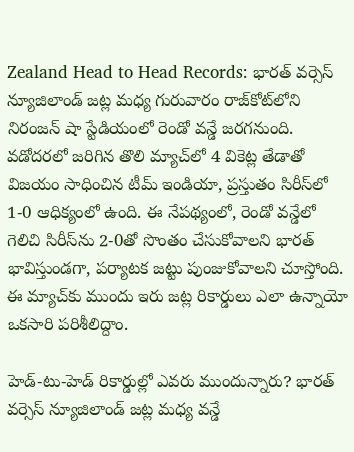Zealand Head to Head Records: భారత్ వర్సెస్ న్యూజిలాండ్ జట్ల మధ్య గురువారం రాజ్‌కోట్‌లోని నిరంజన్ షా స్టేడియంలో రెండో వన్డే జరగనుంది. వడోదరలో జరిగిన తొలి మ్యాచ్‌లో 4 వికెట్ల తేడాతో విజయం సాధించిన టీమ్ ఇండియా, ప్రస్తుతం సిరీస్‌లో 1-0 ఆధిక్యంలో ఉంది. ఈ నేపథ్యంలో, రెండో వన్డేలో గెలిచి సిరీస్‌ను 2-0తో సొంతం చేసుకోవాలని భారత్ భావిస్తుండగా, పర్యాటక జట్టు పుంజుకోవాలని చూస్తోంది. ఈ మ్యాచ్‌కు ముందు ఇరు జట్ల రికార్డులు ఎలా ఉన్నాయో ఒకసారి పరిశీలిద్దాం.

హెడ్-టు-హెడ్ రికార్డుల్లో ఎవరు ముందున్నారు? భారత్ వర్సెస్ న్యూజిలాండ్ జట్ల మధ్య వన్డే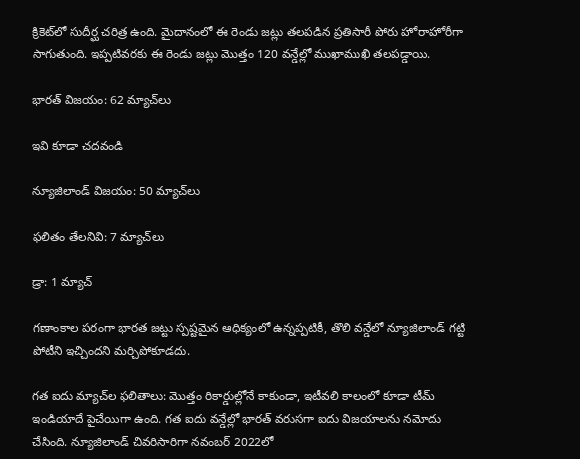క్రికెట్‌లో సుదీర్ఘ చరిత్ర ఉంది. మైదానంలో ఈ రెండు జట్లు తలపడిన ప్రతిసారీ పోరు హోరాహోరీగా సాగుతుంది. ఇప్పటివరకు ఈ రెండు జట్లు మొత్తం 120 వన్డేల్లో ముఖాముఖి తలపడ్డాయి.

భారత్ విజయం: 62 మ్యాచ్‌లు

ఇవి కూడా చదవండి

న్యూజిలాండ్ విజయం: 50 మ్యాచ్‌లు

ఫలితం తేలనివి: 7 మ్యాచ్‌లు

డ్రా: 1 మ్యాచ్

గణాంకాల పరంగా భారత జట్టు స్పష్టమైన ఆధిక్యంలో ఉన్నప్పటికీ, తొలి వన్డేలో న్యూజిలాండ్ గట్టి పోటీని ఇచ్చిందని మర్చిపోకూడదు.

గత ఐదు మ్యాచ్‌ల ఫలితాలు: మొత్తం రికార్డుల్లోనే కాకుండా, ఇటీవలి కాలంలో కూడా టీమ్ ఇండియాదే పైచేయిగా ఉంది. గత ఐదు వన్డేల్లో భారత్ వరుసగా ఐదు విజయాలను నమోదు చేసింది. న్యూజిలాండ్ చివరిసారిగా నవంబర్ 2022లో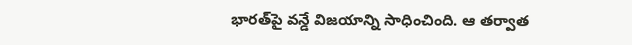భారత్‌పై వన్డే విజయాన్ని సాధించింది. ఆ తర్వాత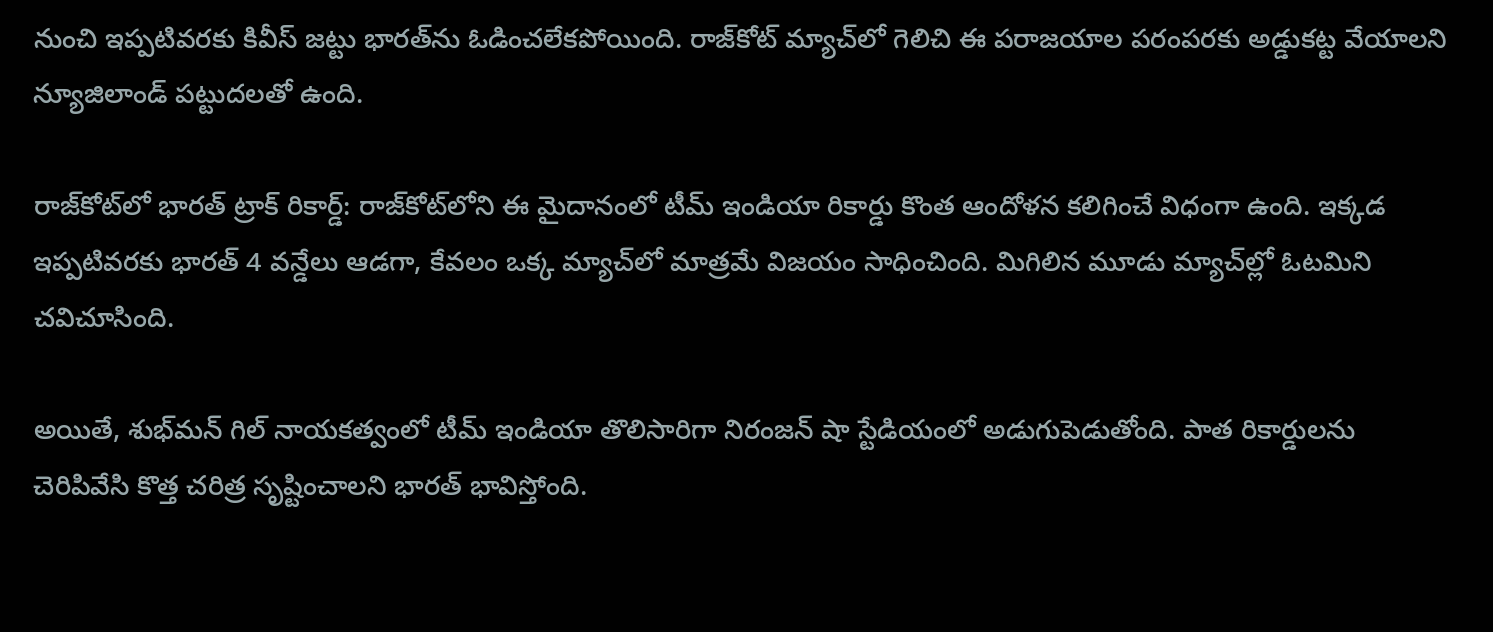నుంచి ఇప్పటివరకు కివీస్ జట్టు భారత్‌ను ఓడించలేకపోయింది. రాజ్‌కోట్ మ్యాచ్‌లో గెలిచి ఈ పరాజయాల పరంపరకు అడ్డుకట్ట వేయాలని న్యూజిలాండ్ పట్టుదలతో ఉంది.

రాజ్‌కోట్‌లో భారత్ ట్రాక్ రికార్డ్: రాజ్‌కోట్‌లోని ఈ మైదానంలో టీమ్ ఇండియా రికార్డు కొంత ఆందోళన కలిగించే విధంగా ఉంది. ఇక్కడ ఇప్పటివరకు భారత్ 4 వన్డేలు ఆడగా, కేవలం ఒక్క మ్యాచ్‌లో మాత్రమే విజయం సాధించింది. మిగిలిన మూడు మ్యాచ్‌ల్లో ఓటమిని చవిచూసింది.

అయితే, శుభ్‌మన్ గిల్ నాయకత్వంలో టీమ్ ఇండియా తొలిసారిగా నిరంజన్ షా స్టేడియంలో అడుగుపెడుతోంది. పాత రికార్డులను చెరిపివేసి కొత్త చరిత్ర సృష్టించాలని భారత్ భావిస్తోంది.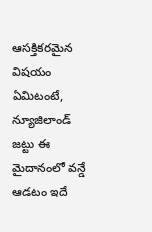ఆసక్తికరమైన విషయం ఏమిటంటే, న్యూజిలాండ్ జట్టు ఈ మైదానంలో వన్డే ఆడటం ఇదే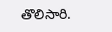తొలిసారి.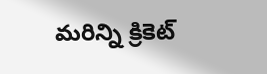మరిన్ని క్రికెట్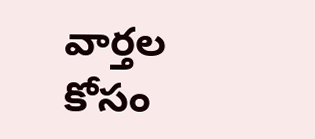వార్తల కోసం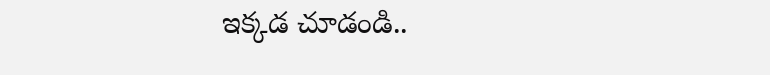ఇక్కడ చూడండి..